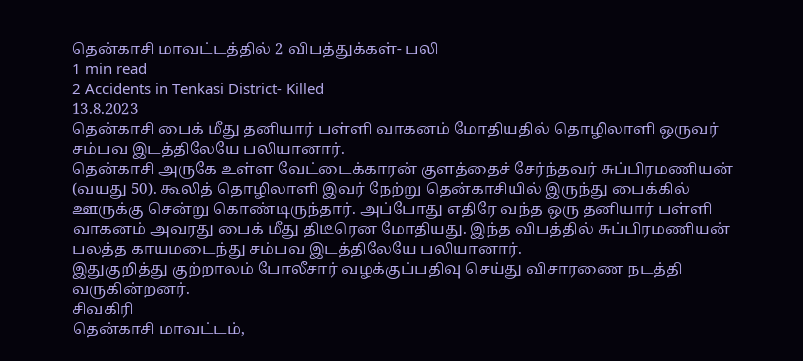தென்காசி மாவட்டத்தில் 2 விபத்துக்கள்- பலி
1 min read
2 Accidents in Tenkasi District- Killed
13.8.2023
தென்காசி பைக் மீது தனியார் பள்ளி வாகனம் மோதியதில் தொழிலாளி ஒருவர் சம்பவ இடத்திலேயே பலியானார்.
தென்காசி அருகே உள்ள வேட்டைக்காரன் குளத்தைச் சேர்ந்தவர் சுப்பிரமணியன் (வயது 50). கூலித் தொழிலாளி இவர் நேற்று தென்காசியில் இருந்து பைக்கில் ஊருக்கு சென்று கொண்டிருந்தார். அப்போது எதிரே வந்த ஒரு தனியார் பள்ளி வாகனம் அவரது பைக் மீது திடீரென மோதியது. இந்த விபத்தில் சுப்பிரமணியன் பலத்த காயமடைந்து சம்பவ இடத்திலேயே பலியானார்.
இதுகுறித்து குற்றாலம் போலீசார் வழக்குப்பதிவு செய்து விசாரணை நடத்தி வருகின்றனர்.
சிவகிரி
தென்காசி மாவட்டம்,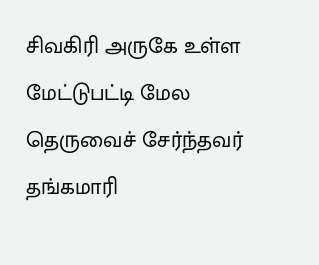சிவகிரி அருகே உள்ள மேட்டுபட்டி மேல தெருவைச் சேர்ந்தவர் தங்கமாரி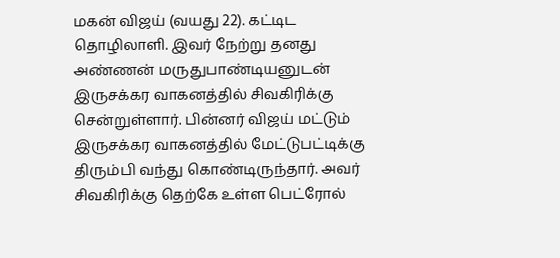மகன் விஜய் (வயது 22). கட்டிட தொழிலாளி. இவர் நேற்று தனது அண்ணன் மருதுபாண்டியனுடன் இருசக்கர வாகனத்தில் சிவகிரிக்கு சென்றுள்ளார். பின்னர் விஜய் மட்டும் இருசக்கர வாகனத்தில் மேட்டுபட்டிக்கு திரும்பி வந்து கொண்டிருந்தார். அவர் சிவகிரிக்கு தெற்கே உள்ள பெட்ரோல்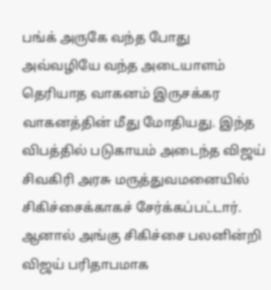பங்க் அருகே வந்த போது அவ்வழியே வந்த அடையாளம் தெரியாத வாகனம் இருசக்கர வாகனத்தின் மீது மோதியது. இந்த விபத்தில் படுகாயம் அடைந்த விஜய் சிவகிரி அரசு மருத்துவமனையில் சிகிச்சைக்காகச் சேர்க்கப்பட்டார். ஆனால் அங்கு சிகிச்சை பலனின்றி விஜய் பரிதாபமாக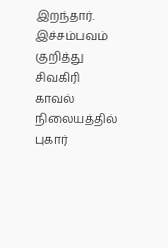இறந்தார்.
இச்சம்பவம் குறித்து சிவகிரி காவல் நிலையத்தில் புகார்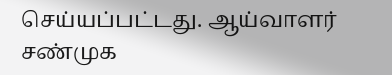செய்யப்பட்டது. ஆய்வாளர் சண்முக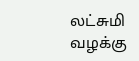லட்சுமி வழக்கு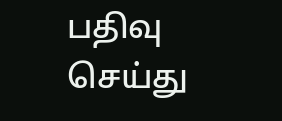பதிவு செய்து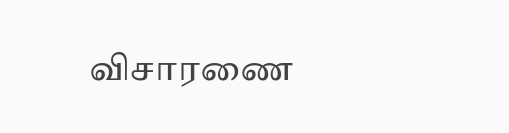விசாரணை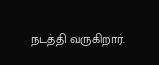நடத்தி வருகிறார்.